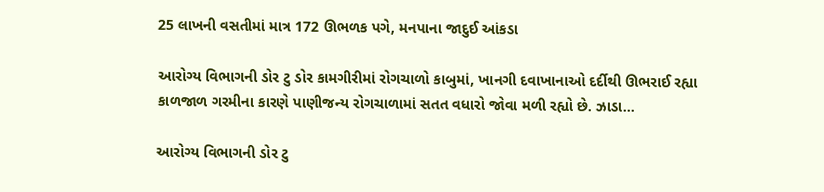25 લાખની વસતીમાં માત્ર 172 ઊભળક પગે, મનપાના જાદુઈ આંકડા

આરોગ્ય વિભાગની ડોર ટુ ડોર કામગીરીમાં રોગચાળો કાબુમાં, ખાનગી દવાખાનાઓ દર્દીથી ઊભરાઈ રહ્યા કાળજાળ ગરમીના કારણે પાણીજન્ય રોગચાળામાં સતત વધારો જોવા મળી રહ્યો છે. ઝાડા…

આરોગ્ય વિભાગની ડોર ટુ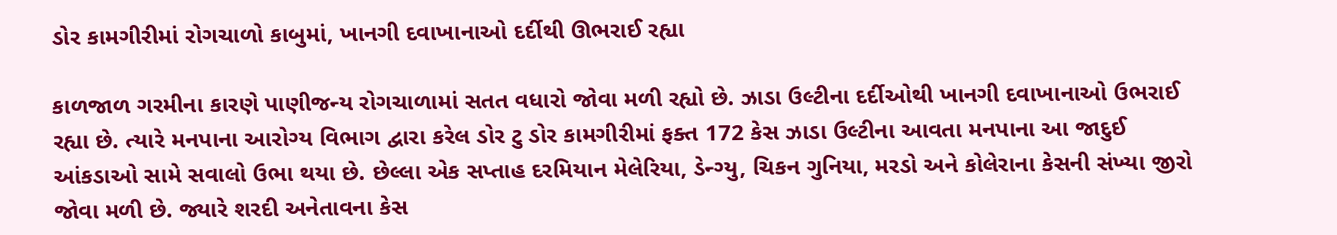ડોર કામગીરીમાં રોગચાળો કાબુમાં, ખાનગી દવાખાનાઓ દર્દીથી ઊભરાઈ રહ્યા

કાળજાળ ગરમીના કારણે પાણીજન્ય રોગચાળામાં સતત વધારો જોવા મળી રહ્યો છે. ઝાડા ઉલ્ટીના દર્દીઓથી ખાનગી દવાખાનાઓ ઉભરાઈ રહ્યા છે. ત્યારે મનપાના આરોગ્ય વિભાગ દ્વારા કરેલ ડોર ટુ ડોર કામગીરીમાં ફક્ત 172 કેસ ઝાડા ઉલ્ટીના આવતા મનપાના આ જાદુઈ આંકડાઓ સામે સવાલો ઉભા થયા છે. છેલ્લા એક સપ્તાહ દરમિયાન મેલેરિયા, ડેન્ગ્યુ, ચિકન ગુનિયા, મરડો અને કોલેરાના કેસની સંખ્યા જીરો જોવા મળી છે. જ્યારે શરદી અનેતાવના કેસ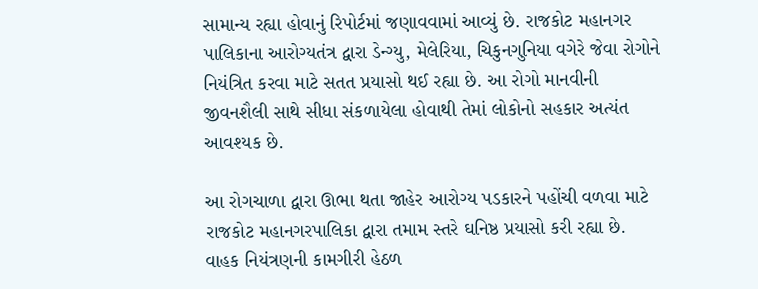સામાન્ય રહ્યા હોવાનું રિપોર્ટમાં જણાવવામાં આવ્યું છે. રાજકોટ મહાનગર પાલિકાના આરોગ્યતંત્ર દ્વારા ડેન્ગ્યુ, મેલેરિયા, ચિકુનગુનિયા વગેરે જેવા રોગોને નિયંત્રિત કરવા માટે સતત પ્રયાસો થઈ રહ્યા છે. આ રોગો માનવીની જીવનશૈલી સાથે સીધા સંકળાયેલા હોવાથી તેમાં લોકોનો સહકાર અત્યંત આવશ્યક છે.

આ રોગચાળા દ્વારા ઊભા થતા જાહેર આરોગ્ય પડકારને પહોંચી વળવા માટે રાજકોટ મહાનગરપાલિકા દ્વારા તમામ સ્તરે ઘનિષ્ઠ પ્રયાસો કરી રહ્યા છે. વાહક નિયંત્રણની કામગીરી હેઠળ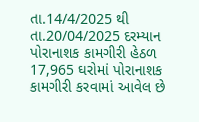તા.14/4/2025 થી તા.20/04/2025 દરમ્યાન પોરાનાશક કામગીરી હેઠળ 17,965 ઘરોમાં પોરાનાશક કામગીરી કરવામાં આવેલ છે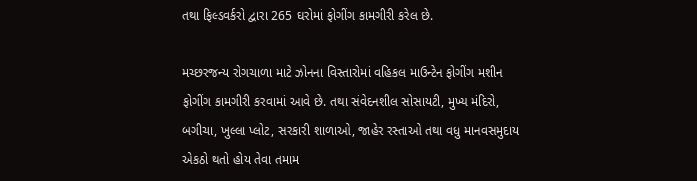તથા ફિલ્ડવર્કરો દ્વારા 265 ઘરોમાં ફોગીંગ કામગીરી કરેલ છે.

મચ્છરજન્ય રોગચાળા માટે ઝોનના વિસ્તારોમાં વહિકલ માઉન્ટેન ફોગીંગ મશીન ફોગીંગ કામગીરી કરવામાં આવે છે. તથા સંવેદનશીલ સોસાયટી, મુખ્ય મંદિરો, બગીચા, ખુલ્લા પ્લોટ, સરકારી શાળાઓ, જાહેર રસ્તાઓ તથા વધુ માનવસમુદાય એકઠો થતો હોય તેવા તમામ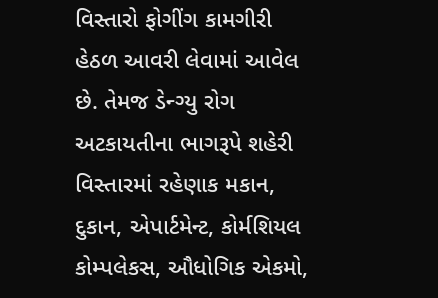વિસ્તારો ફોગીંગ કામગીરી હેઠળ આવરી લેવામાં આવેલ છે. તેમજ ડેન્ગ્યુ રોગ અટકાયતીના ભાગરૂપે શહેરી વિસ્તારમાં રહેણાક મકાન, દુકાન, એપાર્ટમેન્ટ, કોર્મશિયલ કોમ્પલેકસ, ઔધોગિક એકમો,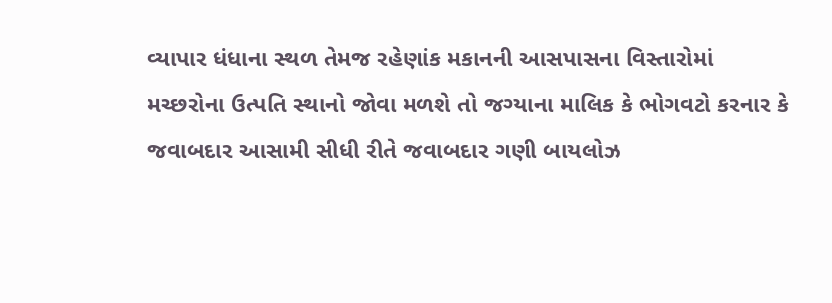વ્યાપાર ધંધાના સ્થળ તેમજ રહેણાંક મકાનની આસપાસના વિસ્તારોમાં મચ્છરોના ઉત્પતિ સ્થાનો જોવા મળશે તો જગ્યાના માલિક કે ભોગવટો કરનાર કે જવાબદાર આસામી સીધી રીતે જવાબદાર ગણી બાયલોઝ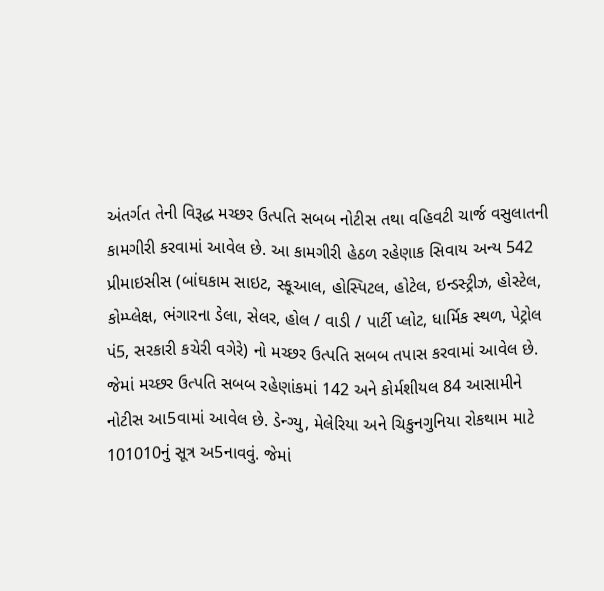અંતર્ગત તેની વિરૂદ્ધ મચ્છર ઉત્પતિ સબબ નોટીસ તથા વહિવટી ચાર્જ વસુલાતની કામગીરી કરવામાં આવેલ છે. આ કામગીરી હેઠળ રહેણાક સિવાય અન્ય 542 પ્રીમાઇસીસ (બાંઘકામ સાઇટ, સ્કૂઆલ, હોસ્પિટલ, હોટેલ, ઇન્ડસ્ટ્રીઝ, હોસ્ટેલ, કોમ્પ્લેક્ષ, ભંગારના ડેલા, સેલર, હોલ / વાડી / પાર્ટી પ્લોટ, ધાર્મિક સ્થળ, પેટ્રોલ પં5, સરકારી કચેરી વગેરે) નો મચ્છર ઉત્પતિ સબબ તપાસ કરવામાં આવેલ છે. જેમાં મચ્છર ઉત્પતિ સબબ રહેણાંકમાં 142 અને કોર્મશીયલ 84 આસામીને નોટીસ આ5વામાં આવેલ છે. ડેન્ગ્યુ, મેલેરિયા અને ચિકુનગુનિયા રોકથામ માટે 101010નું સૂત્ર અ5નાવવું. જેમાં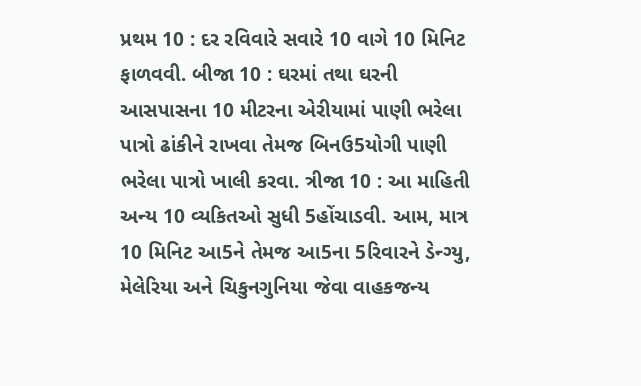પ્રથમ 10 : દર રવિવારે સવારે 10 વાગે 10 મિનિટ ફાળવવી. બીજા 10 : ઘરમાં તથા ઘરની આસપાસના 10 મીટરના એરીયામાં પાણી ભરેલા પાત્રો ઢાંકીને રાખવા તેમજ બિનઉ5યોગી પાણી ભરેલા પાત્રો ખાલી કરવા. ત્રીજા 10 : આ માહિતી અન્ય 10 વ્યકિતઓ સુધી 5હોંચાડવી. આમ, માત્ર 10 મિનિટ આ5ને તેમજ આ5ના 5રિવારને ડેન્ગ્યુ, મેલેરિયા અને ચિકુનગુનિયા જેવા વાહકજન્ય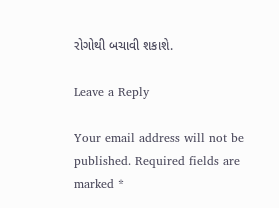રોગોથી બચાવી શકાશે.

Leave a Reply

Your email address will not be published. Required fields are marked *